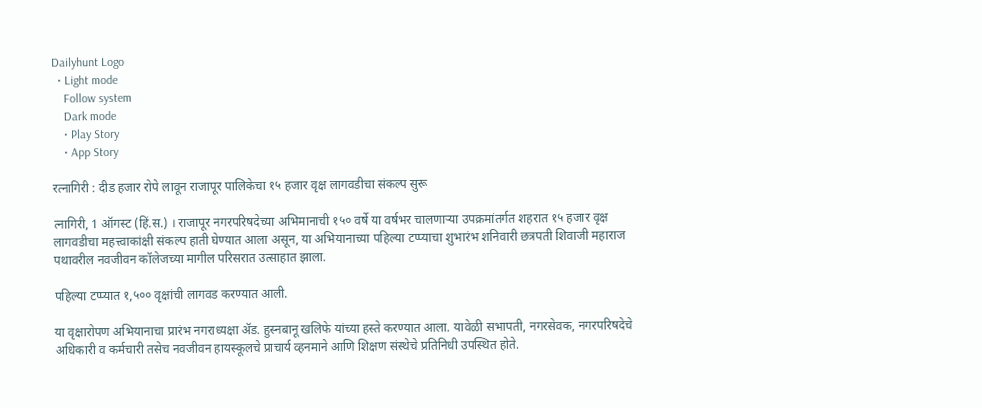Dailyhunt Logo
  • Light mode
    Follow system
    Dark mode
    • Play Story
    • App Story

रत्नागिरी : दीड हजार रोपे लावून राजापूर पालिकेचा १५ हजार वृक्ष लागवडीचा संकल्प सुरू

त्नागिरी, 1 ऑगस्ट (हिं.स.) । राजापूर नगरपरिषदेच्या अभिमानाची १५० वर्षे या वर्षभर चालणाऱ्या उपक्रमांतर्गत शहरात १५ हजार वृक्ष लागवडीचा महत्त्वाकांक्षी संकल्प हाती घेण्यात आला असून, या अभियानाच्या पहिल्या टप्प्याचा शुभारंभ शनिवारी छत्रपती शिवाजी महाराज पथावरील नवजीवन कॉलेजच्या मागील परिसरात उत्साहात झाला.

पहिल्या टप्प्यात १,५०० वृक्षांची लागवड करण्यात आली.

या वृक्षारोपण अभियानाचा प्रारंभ नगराध्यक्षा ॲड. हुस्नबानू खलिफे यांच्या हस्ते करण्यात आला. यावेळी सभापती, नगरसेवक, नगरपरिषदेचे अधिकारी व कर्मचारी तसेच नवजीवन हायस्कूलचे प्राचार्य व्हनमाने आणि शिक्षण संस्थेचे प्रतिनिधी उपस्थित होते.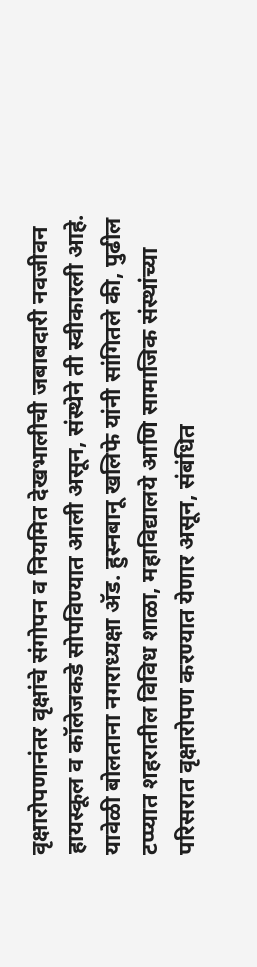वृक्षारोपणानंतर वृक्षांचे संगोपन व नियमित देखभालीची जबाबदारी नवजीवन हायस्कूल व कॉलेजकडे सोपविण्यात आली असून, संस्थेने ती स्वीकारली आहे. यावेळी बोलताना नगराध्यक्षा ॲड. हुस्नबानू खलिफे यांनी सांगितले की, पुढील टप्प्यात शहरातील विविध शाळा, महाविद्यालये आणि सामाजिक संस्थांच्या परिसरात वृक्षारोपण करण्यात येणार असून, संबंधित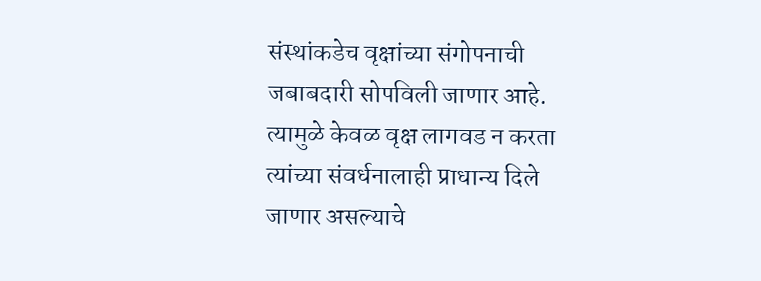संस्थांकडेच वृक्षांच्या संगोपनाची जबाबदारी सोपविली जाणार आहे. त्यामुळे केवळ वृक्ष लागवड न करता त्यांच्या संवर्धनालाही प्राधान्य दिले जाणार असल्याचे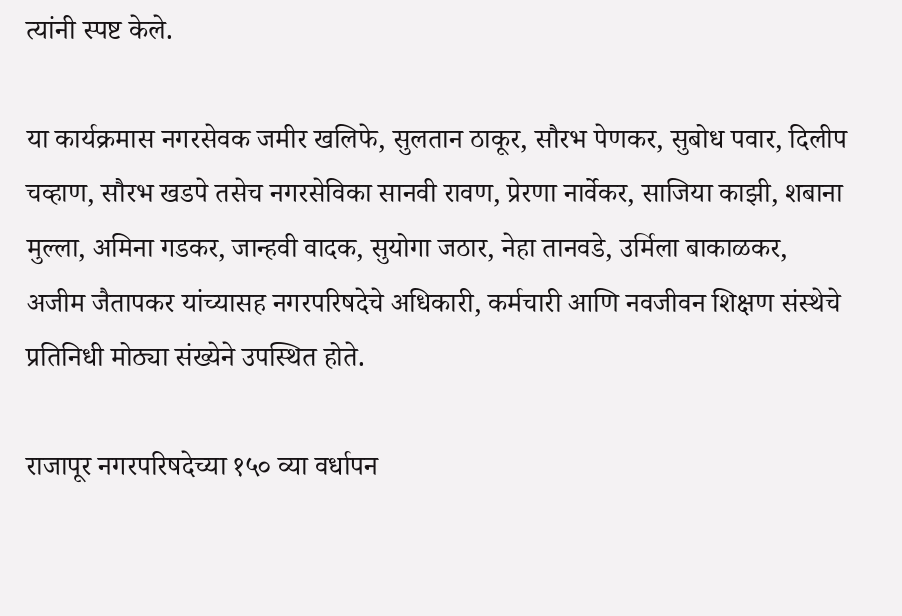त्यांनी स्पष्ट केले.

या कार्यक्रमास नगरसेवक जमीर खलिफे, सुलतान ठाकूर, सौरभ पेणकर, सुबोध पवार, दिलीप चव्हाण, सौरभ खडपे तसेच नगरसेविका सानवी रावण, प्रेरणा नार्वेकर, साजिया काझी, शबाना मुल्ला, अमिना गडकर, जान्हवी वादक, सुयोगा जठार, नेहा तानवडे, उर्मिला बाकाळकर, अजीम जैतापकर यांच्यासह नगरपरिषदेचे अधिकारी, कर्मचारी आणि नवजीवन शिक्षण संस्थेचे प्रतिनिधी मोठ्या संख्येने उपस्थित होते.

राजापूर नगरपरिषदेच्या १५० व्या वर्धापन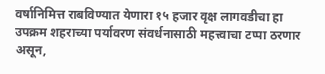वर्षानिमित्त राबविण्यात येणारा १५ हजार वृक्ष लागवडीचा हा उपक्रम शहराच्या पर्यावरण संवर्धनासाठी महत्त्वाचा टप्पा ठरणार असून,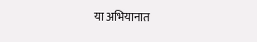या अभियानात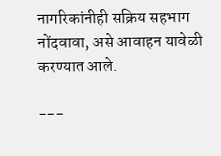नागरिकांनीही सक्रिय सहभाग नोंदवावा, असे आवाहन यावेळी करण्यात आले.

---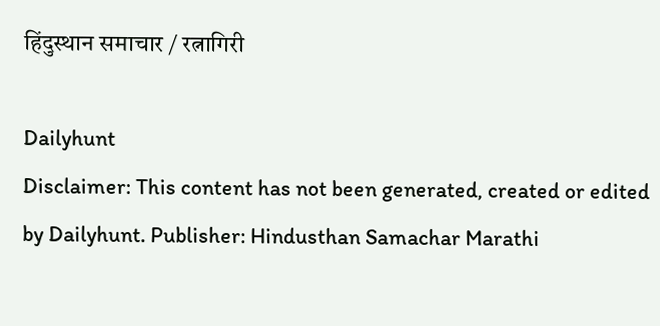हिंदुस्थान समाचार / रत्नागिरी

Dailyhunt
Disclaimer: This content has not been generated, created or edited by Dailyhunt. Publisher: Hindusthan Samachar Marathi